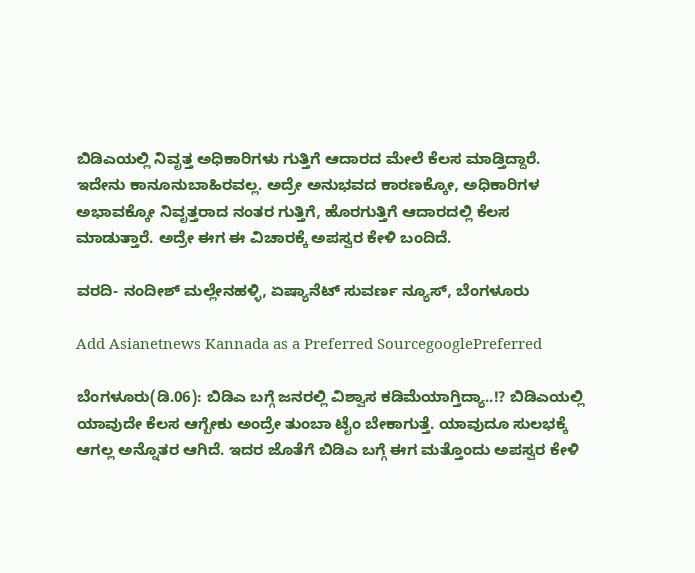ಬಿಡಿಎಯಲ್ಲಿ ನಿವೃತ್ತ ಅಧಿಕಾರಿಗಳು ಗುತ್ತಿಗೆ ಆದಾರದ ಮೇಲೆ ಕೆಲಸ ಮಾಡ್ತಿದ್ದಾರೆ. ಇದೇನು ಕಾನೂನು‌ಬಾಹಿರವಲ್ಲ. ಅದ್ರೇ ಅನುಭವದ ಕಾರಣಕ್ಕೋ, ಅಧಿಕಾರಿಗಳ ಅಭಾವಕ್ಕೋ ನಿವೃತ್ತರಾದ ನಂತರ ಗುತ್ತಿಗೆ, ಹೊರಗುತ್ತಿಗೆ ಆದಾರದಲ್ಲಿ ಕೆಲಸ ಮಾಡುತ್ತಾರೆ. ಅದ್ರೇ ಈಗ ಈ ವಿಚಾರಕ್ಕೆ ಅಪಸ್ವರ ಕೇಳಿ ಬಂದಿದೆ.

ವರದಿ- ನಂದೀಶ್ ಮಲ್ಲೇನಹಳ್ಳಿ, ಏಷ್ಯಾನೆಟ್ ಸುವರ್ಣ ನ್ಯೂಸ್, ಬೆಂಗಳೂರು

Add Asianetnews Kannada as a Preferred SourcegooglePreferred

ಬೆಂಗಳೂರು(ಡಿ.06): ಬಿಡಿಎ ಬಗ್ಗೆ ಜನರಲ್ಲಿ ವಿಶ್ವಾಸ ಕಡಿಮೆಯಾಗ್ತಿದ್ಯಾ..!? ಬಿಡಿಎಯಲ್ಲಿ ಯಾವುದೇ ಕೆಲಸ ಆಗ್ಬೇಕು ಅಂದ್ರೇ ತುಂಬಾ ಟೈಂ ಬೇಕಾಗುತ್ತೆ. ಯಾವುದೂ ಸುಲಭಕ್ಕೆ ಆಗಲ್ಲ ಅನ್ನೊ‌ತರ ಆಗಿದೆ. ಇದರ ಜೊತೆಗೆ ಬಿಡಿಎ ಬಗ್ಗೆ ಈಗ ಮತ್ತೊಂದು ಅಪಸ್ವರ ಕೇಳಿ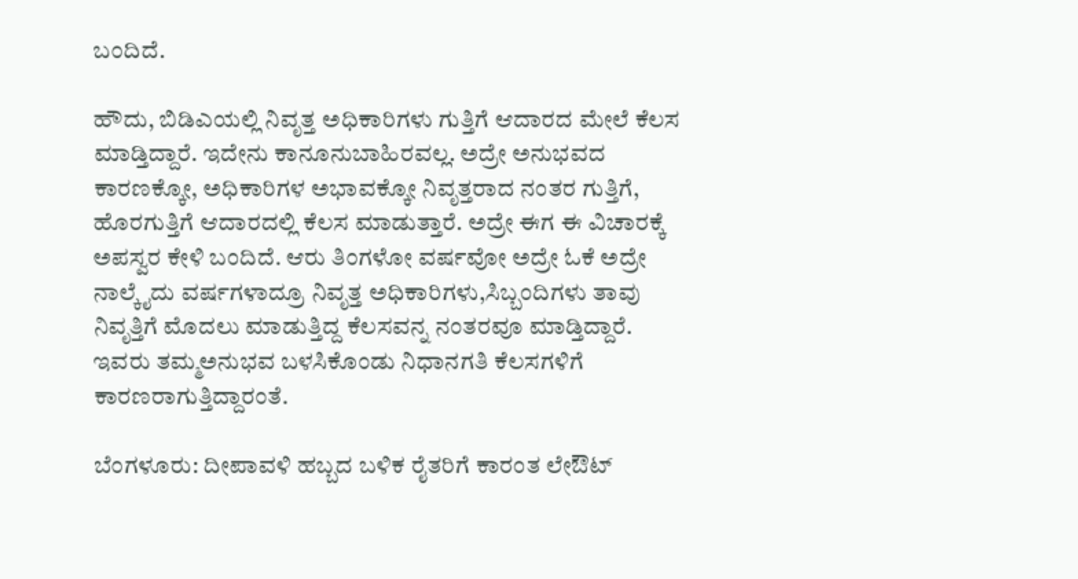ಬಂದಿದೆ‌.

ಹೌದು, ಬಿಡಿಎಯಲ್ಲಿ ನಿವೃತ್ತ ಅಧಿಕಾರಿಗಳು ಗುತ್ತಿಗೆ ಆದಾರದ ಮೇಲೆ ಕೆಲಸ ಮಾಡ್ತಿದ್ದಾರೆ. ಇದೇನು ಕಾನೂನು‌ಬಾಹಿರವಲ್ಲ. ಅದ್ರೇ ಅನುಭವದ ಕಾರಣಕ್ಕೋ, ಅಧಿಕಾರಿಗಳ ಅಭಾವಕ್ಕೋ ನಿವೃತ್ತರಾದ ನಂತರ ಗುತ್ತಿಗೆ, ಹೊರಗುತ್ತಿಗೆ ಆದಾರದಲ್ಲಿ ಕೆಲಸ ಮಾಡುತ್ತಾರೆ. ಅದ್ರೇ ಈಗ ಈ ವಿಚಾರಕ್ಕೆ ಅಪಸ್ವರ ಕೇಳಿ ಬಂದಿದೆ. ಆರು ತಿಂಗಳೋ ವರ್ಷವೋ ಅದ್ರೇ ಓಕೆ ಅದ್ರೇ ನಾಲ್ಕೈದು ವರ್ಷಗಳಾದ್ರೂ ನಿವೃತ್ತ ಅಧಿಕಾರಿಗಳು,ಸಿಬ್ಬಂದಿಗಳು ತಾವು ನಿವೃತ್ತಿಗೆ ಮೊದಲು‌ ಮಾಡುತ್ತಿದ್ದ ಕೆಲಸವನ್ನ ನಂತರವೂ ಮಾಡ್ತಿದ್ದಾರೆ. ಇವರು ತಮ್ಮ‌ಅನುಭವ ಬಳಸಿಕೊಂಡು ನಿಧಾನಗತಿ ಕೆಲಸಗಳಿಗೆ ಕಾರಣರಾಗುತ್ತಿದ್ದಾರಂತೆ.

ಬೆಂಗಳೂರು: ದೀಪಾವಳಿ ಹಬ್ಬದ ಬಳಿಕ ರೈತರಿಗೆ ಕಾರಂತ ಲೇಔಟ್‌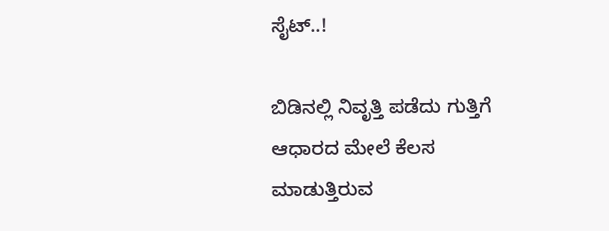ಸೈಟ್‌..!

ಬಿಡಿನಲ್ಲಿ ನಿವೃತ್ತಿ ಪಡೆದು ಗುತ್ತಿಗೆ ಆಧಾರದ ಮೇಲೆ ಕೆಲಸ ಮಾಡುತ್ತಿರುವ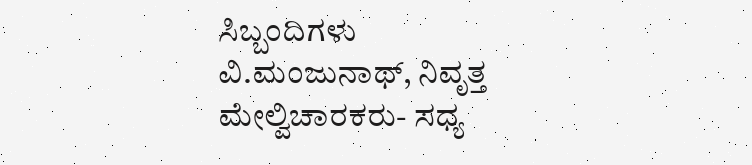ಸಿಬ್ಬಂದಿಗಳು
ವಿ.ಮಂಜುನಾಥ್, ನಿವೃತ್ತ ಮೇಲ್ವಿಚಾರಕರು- ಸಧ್ಯ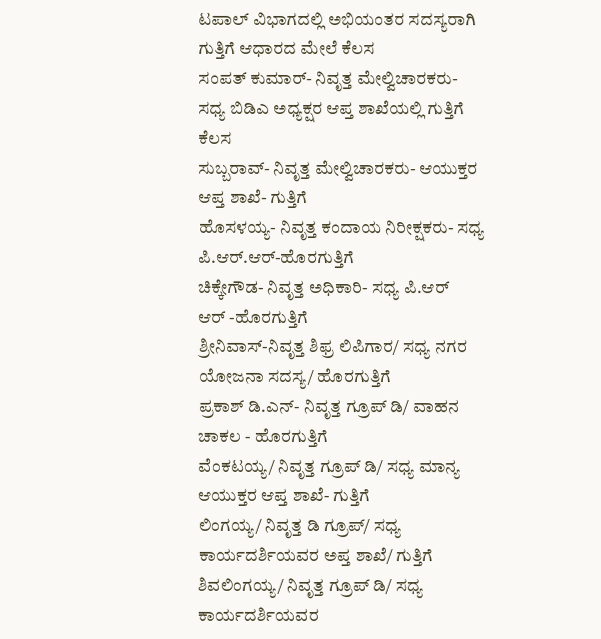ಟಪಾಲ್ ವಿಭಾಗದಲ್ಲಿ ಅಭಿಯಂತರ ಸದಸ್ಯರಾಗಿ ಗುತ್ತಿಗೆ ಆಧಾರದ ಮೇಲೆ ಕೆಲಸ
ಸಂಪತ್ ಕುಮಾರ್- ನಿವೃತ್ತ ಮೇಲ್ವಿಚಾರಕರು- ಸಧ್ಯ ಬಿಡಿಎ ಅಧ್ಯಕ್ಷರ ಆಪ್ತ ಶಾಖೆಯಲ್ಲಿ ಗುತ್ತಿಗೆ ಕೆಲಸ
ಸುಬ್ಬರಾವ್- ನಿವೃತ್ತ ಮೇಲ್ವಿಚಾರಕರು- ಆಯುಕ್ತರ ಆಪ್ತ ಶಾಖೆ- ಗುತ್ತಿಗೆ
ಹೊಸಳಯ್ಯ- ನಿವೃತ್ತ ಕಂದಾಯ ನಿರೀಕ್ಷಕರು- ಸಧ್ಯ ಪಿ.ಆರ್.ಆರ್-ಹೊರಗುತ್ತಿಗೆ
ಚಿಕ್ಕೇಗೌಡ- ನಿವೃತ್ತ ಅಧಿಕಾರಿ- ಸಧ್ಯ ಪಿ.ಆರ್
ಆರ್ -ಹೊರಗುತ್ತಿಗೆ
ಶ್ರೀನಿವಾಸ್-ನಿವೃತ್ತ ಶಿಫ್ರ ಲಿಪಿಗಾರ/ ಸಧ್ಯ ನಗರ ಯೋಜನಾ ಸದಸ್ಯ/ ಹೊರಗುತ್ತಿಗೆ
ಪ್ರಕಾಶ್ ಡಿ.ಎನ್- ನಿವೃತ್ತ ಗ್ರೂಪ್ ಡಿ/ ವಾಹನ ಚಾಕಲ - ಹೊರಗುತ್ತಿಗೆ
ವೆಂಕಟಯ್ಯ/ ನಿವೃತ್ತ ಗ್ರೂಪ್ ಡಿ/ ಸಧ್ಯ ಮಾನ್ಯ ಆಯುಕ್ತರ ಆಪ್ತ ಶಾಖೆ- ಗುತ್ತಿಗೆ
ಲಿಂಗಯ್ಯ/ ನಿವೃತ್ತ ಡಿ ಗ್ರೂಪ್/ ಸಧ್ಯ ಕಾರ್ಯದರ್ಶಿಯವರ ಅಪ್ತ ಶಾಖೆ/ ಗುತ್ತಿಗೆ
ಶಿವಲಿಂಗಯ್ಯ/ ನಿವೃತ್ತ ಗ್ರೂಪ್ ಡಿ/ ಸಧ್ಯ ಕಾರ್ಯದರ್ಶಿಯವರ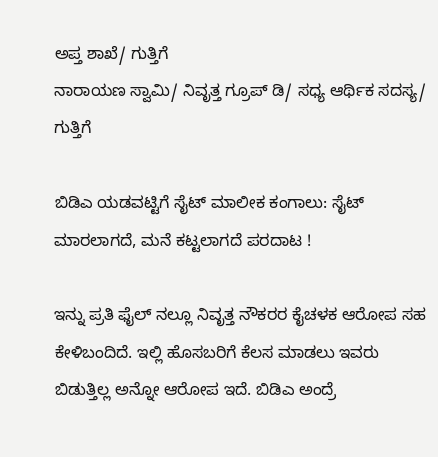ಅಪ್ತ ಶಾಖೆ/ ಗುತ್ತಿಗೆ
ನಾರಾಯಣ ಸ್ವಾಮಿ/ ನಿವೃತ್ತ ಗ್ರೂಪ್ ಡಿ/ ಸಧ್ಯ ಆರ್ಥಿಕ ಸದಸ್ಯ/ ಗುತ್ತಿಗೆ

ಬಿಡಿಎ ಯಡವಟ್ಟಿಗೆ ಸೈಟ್ ಮಾಲೀಕ ಕಂಗಾಲು: ಸೈಟ್ ಮಾರಲಾಗದೆ, ಮನೆ ಕಟ್ಟಲಾಗದೆ ಪರದಾಟ !

ಇನ್ನು ಪ್ರತಿ ಫೈಲ್ ನಲ್ಲೂ ನಿವೃತ್ತ ನೌಕರರ ಕೈಚಳಕ ಆರೋಪ ಸಹ ಕೇಳಿಬಂದಿದೆ. ಇಲ್ಲಿ ಹೊಸಬರಿಗೆ‌ ಕೆಲಸ ಮಾಡಲು ಇವರು ಬಿಡುತ್ತಿಲ್ಲ ಅನ್ನೋ ಆರೋಪ ಇದೆ. ಬಿಡಿಎ ಅಂದ್ರೆ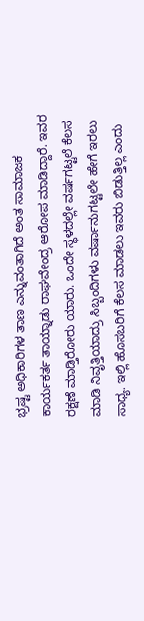ಭ್ರಷ್ಟ ಅಧಿಕಾರಿಗಳ ತಾಣ ಎನ್ನುವಂತಾಗಿದೆ ಅಂತ ಸಾಮಾಜಕ ಕಾರ್ಯಕರ್ತ ತಾಯ್ನಾಡು ರಾಘವೇಂದ್ರ ಆರೋಪ ಮಾಡಿದ್ದಾರೆ. ಇವರ ರಕ್ಷಣೆ ಮಾಡ್ತಿರೋರು ಯಾರು. ಒಂದೇ ಸ್ಥಳದಲ್ಲೇ ವರ್ಷಗಟ್ಟಲೆ ಕೆಲಸ ಮಾಡಿ ನಿವೃತ್ತಿಯಾದ್ರು ಸಿಬ್ಬಂದಿಗಳು ವರ್ಷಾನುಗಟ್ಟಲೇ ಹೇಗೆ ಇರಲು ಸಾಧ್ಯ. ಇಲ್ಲಿ ಹೊಸಬರಿಗೆ‌ ಕೆಲಸ ಮಾಡಲು ಇವರು ಬಿಡುತ್ತಿಲ್ಲ ಎಂದು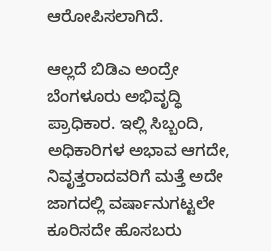ಆರೋಪಿಸಲಾಗಿದೆ.

ಆಲ್ಲದೆ ಬಿಡಿಎ ಅಂದ್ರೇ ಬೆಂಗಳೂರು ಅಭಿವೃದ್ಧಿ ಪ್ರಾಧಿಕಾರ. ಇಲ್ಲಿ ಸಿಬ್ಬಂದಿ, ಅಧಿಕಾರಿಗಳ ಅಭಾವ ಆಗದೇ, ನಿವೃತ್ತರಾದವರಿಗೆ ಮತ್ತೆ ಅದೇ ಜಾಗದಲ್ಲಿ ವರ್ಷಾನುಗಟ್ಟಲೇ ಕೂರಿಸದೇ ಹೊಸಬರು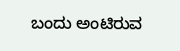ಬಂದು ಅಂಟಿರುವ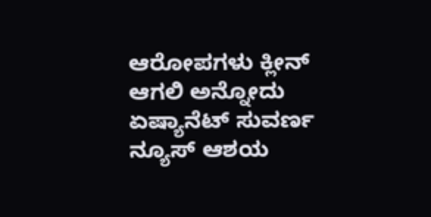ಆರೋಪಗಳು ಕ್ಲೀನ್ ಆಗಲಿ ಅನ್ನೋದು ಏಷ್ಯಾನೆಟ್ ಸುವರ್ಣ ನ್ಯೂಸ್ ಆಶಯ